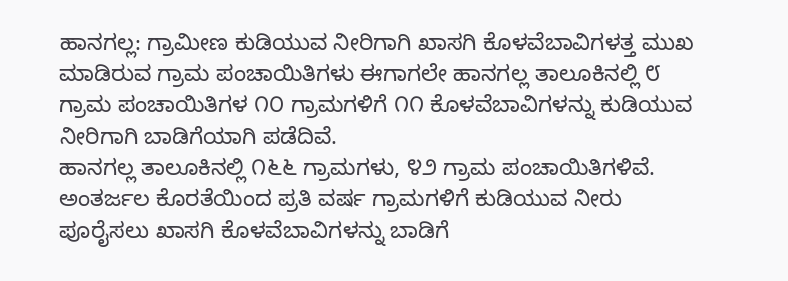ಹಾನಗಲ್ಲ: ಗ್ರಾಮೀಣ ಕುಡಿಯುವ ನೀರಿಗಾಗಿ ಖಾಸಗಿ ಕೊಳವೆಬಾವಿಗಳತ್ತ ಮುಖ ಮಾಡಿರುವ ಗ್ರಾಮ ಪಂಚಾಯಿತಿಗಳು ಈಗಾಗಲೇ ಹಾನಗಲ್ಲ ತಾಲೂಕಿನಲ್ಲಿ ೮ ಗ್ರಾಮ ಪಂಚಾಯಿತಿಗಳ ೧೦ ಗ್ರಾಮಗಳಿಗೆ ೧೧ ಕೊಳವೆಬಾವಿಗಳನ್ನು ಕುಡಿಯುವ ನೀರಿಗಾಗಿ ಬಾಡಿಗೆಯಾಗಿ ಪಡೆದಿವೆ.
ಹಾನಗಲ್ಲ ತಾಲೂಕಿನಲ್ಲಿ ೧೬೬ ಗ್ರಾಮಗಳು, ೪೨ ಗ್ರಾಮ ಪಂಚಾಯಿತಿಗಳಿವೆ. ಅಂತರ್ಜಲ ಕೊರತೆಯಿಂದ ಪ್ರತಿ ವರ್ಷ ಗ್ರಾಮಗಳಿಗೆ ಕುಡಿಯುವ ನೀರು ಪೂರೈಸಲು ಖಾಸಗಿ ಕೊಳವೆಬಾವಿಗಳನ್ನು ಬಾಡಿಗೆ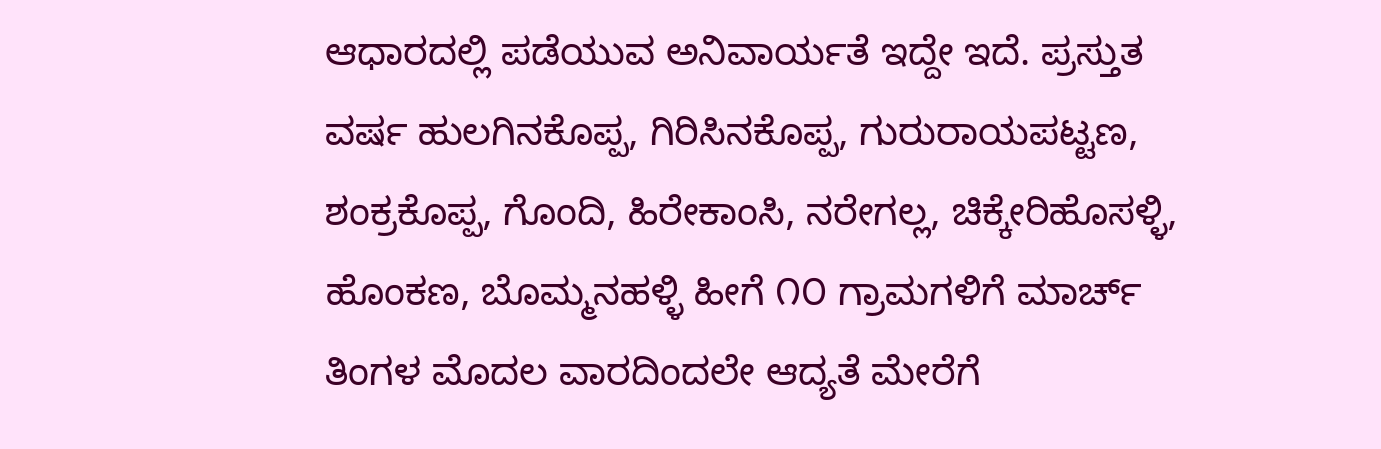ಆಧಾರದಲ್ಲಿ ಪಡೆಯುವ ಅನಿವಾರ್ಯತೆ ಇದ್ದೇ ಇದೆ. ಪ್ರಸ್ತುತ ವರ್ಷ ಹುಲಗಿನಕೊಪ್ಪ, ಗಿರಿಸಿನಕೊಪ್ಪ, ಗುರುರಾಯಪಟ್ಟಣ, ಶಂಕ್ರಕೊಪ್ಪ, ಗೊಂದಿ, ಹಿರೇಕಾಂಸಿ, ನರೇಗಲ್ಲ, ಚಿಕ್ಕೇರಿಹೊಸಳ್ಳಿ, ಹೊಂಕಣ, ಬೊಮ್ಮನಹಳ್ಳಿ ಹೀಗೆ ೧೦ ಗ್ರಾಮಗಳಿಗೆ ಮಾರ್ಚ್ ತಿಂಗಳ ಮೊದಲ ವಾರದಿಂದಲೇ ಆದ್ಯತೆ ಮೇರೆಗೆ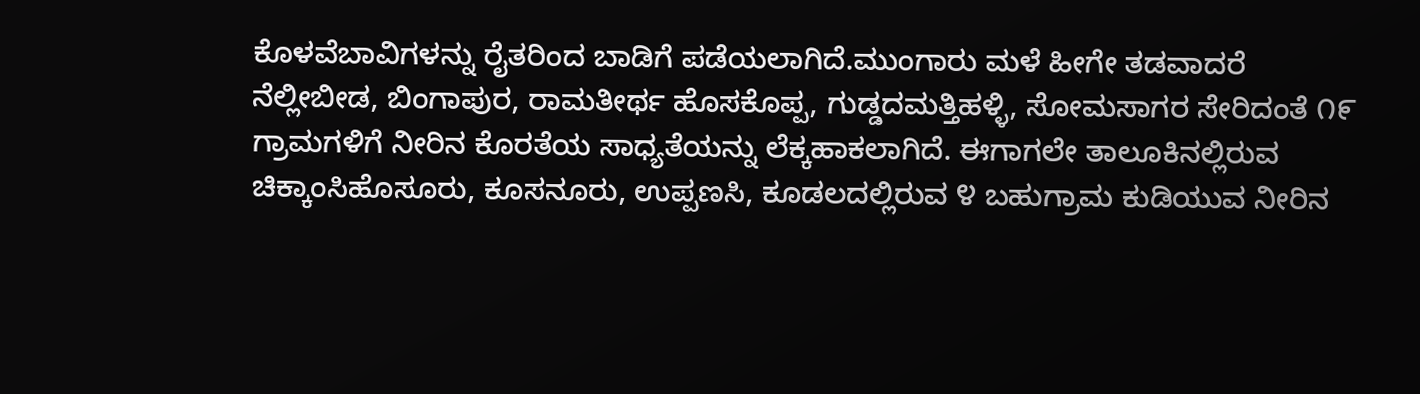ಕೊಳವೆಬಾವಿಗಳನ್ನು ರೈತರಿಂದ ಬಾಡಿಗೆ ಪಡೆಯಲಾಗಿದೆ.ಮುಂಗಾರು ಮಳೆ ಹೀಗೇ ತಡವಾದರೆ ನೆಲ್ಲೀಬೀಡ, ಬಿಂಗಾಪುರ, ರಾಮತೀರ್ಥ ಹೊಸಕೊಪ್ಪ, ಗುಡ್ಡದಮತ್ತಿಹಳ್ಳಿ, ಸೋಮಸಾಗರ ಸೇರಿದಂತೆ ೧೯ ಗ್ರಾಮಗಳಿಗೆ ನೀರಿನ ಕೊರತೆಯ ಸಾಧ್ಯತೆಯನ್ನು ಲೆಕ್ಕಹಾಕಲಾಗಿದೆ. ಈಗಾಗಲೇ ತಾಲೂಕಿನಲ್ಲಿರುವ ಚಿಕ್ಕಾಂಸಿಹೊಸೂರು, ಕೂಸನೂರು, ಉಪ್ಪಣಸಿ, ಕೂಡಲದಲ್ಲಿರುವ ೪ ಬಹುಗ್ರಾಮ ಕುಡಿಯುವ ನೀರಿನ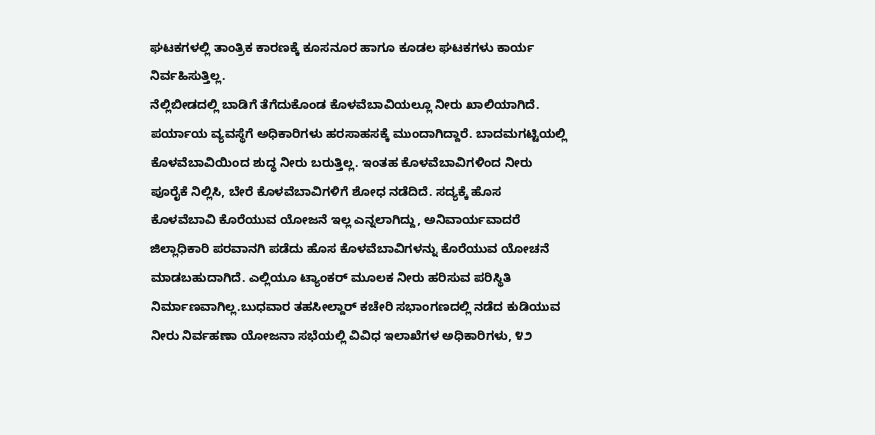ಘಟಕಗಳಲ್ಲಿ ತಾಂತ್ರಿಕ ಕಾರಣಕ್ಕೆ ಕೂಸನೂರ ಹಾಗೂ ಕೂಡಲ ಘಟಕಗಳು ಕಾರ್ಯ ನಿರ್ವಹಿಸುತ್ತಿಲ್ಲ.
ನೆಲ್ಲಿಬೀಡದಲ್ಲಿ ಬಾಡಿಗೆ ತೆಗೆದುಕೊಂಡ ಕೊಳವೆಬಾವಿಯಲ್ಲೂ ನೀರು ಖಾಲಿಯಾಗಿದೆ. ಪರ್ಯಾಯ ವ್ಯವಸ್ಥೆಗೆ ಅಧಿಕಾರಿಗಳು ಹರಸಾಹಸಕ್ಕೆ ಮುಂದಾಗಿದ್ದಾರೆ. ಬಾದಮಗಟ್ಟಿಯಲ್ಲಿ ಕೊಳವೆಬಾವಿಯಿಂದ ಶುದ್ಧ ನೀರು ಬರುತ್ತಿಲ್ಲ. ಇಂತಹ ಕೊಳವೆಬಾವಿಗಳಿಂದ ನೀರು ಪೂರೈಕೆ ನಿಲ್ಲಿಸಿ, ಬೇರೆ ಕೊಳವೆಬಾವಿಗಳಿಗೆ ಶೋಧ ನಡೆದಿದೆ. ಸದ್ಯಕ್ಕೆ ಹೊಸ ಕೊಳವೆಬಾವಿ ಕೊರೆಯುವ ಯೋಜನೆ ಇಲ್ಲ ಎನ್ನಲಾಗಿದ್ದು, ಅನಿವಾರ್ಯವಾದರೆ ಜಿಲ್ಲಾಧಿಕಾರಿ ಪರವಾನಗಿ ಪಡೆದು ಹೊಸ ಕೊಳವೆಬಾವಿಗಳನ್ನು ಕೊರೆಯುವ ಯೋಚನೆ ಮಾಡಬಹುದಾಗಿದೆ. ಎಲ್ಲಿಯೂ ಟ್ಯಾಂಕರ್ ಮೂಲಕ ನೀರು ಹರಿಸುವ ಪರಿಸ್ಥಿತಿ ನಿರ್ಮಾಣವಾಗಿಲ್ಲ.ಬುಧವಾರ ತಹಸೀಲ್ದಾರ್ ಕಚೇರಿ ಸಭಾಂಗಣದಲ್ಲಿ ನಡೆದ ಕುಡಿಯುವ ನೀರು ನಿರ್ವಹಣಾ ಯೋಜನಾ ಸಭೆಯಲ್ಲಿ ವಿವಿಧ ಇಲಾಖೆಗಳ ಅಧಿಕಾರಿಗಳು, ೪೨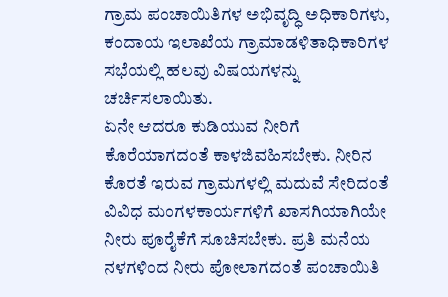ಗ್ರಾಮ ಪಂಚಾಯಿತಿಗಳ ಅಭಿವೃದ್ಧಿ ಅಧಿಕಾರಿಗಳು, ಕಂದಾಯ ಇಲಾಖೆಯ ಗ್ರಾಮಾಡಳಿತಾಧಿಕಾರಿಗಳ ಸಭೆಯಲ್ಲಿ ಹಲವು ವಿಷಯಗಳನ್ನು ಚರ್ಚಿಸಲಾಯಿತು.
ಏನೇ ಆದರೂ ಕುಡಿಯುವ ನೀರಿಗೆ ಕೊರೆಯಾಗದಂತೆ ಕಾಳಜಿವಹಿಸಬೇಕು. ನೀರಿನ ಕೊರತೆ ಇರುವ ಗ್ರಾಮಗಳಲ್ಲಿ ಮದುವೆ ಸೇರಿದಂತೆ ವಿವಿಧ ಮಂಗಳಕಾರ್ಯಗಳಿಗೆ ಖಾಸಗಿಯಾಗಿಯೇ ನೀರು ಪೂರೈಕೆಗೆ ಸೂಚಿಸಬೇಕು. ಪ್ರತಿ ಮನೆಯ ನಳಗಳಿಂದ ನೀರು ಪೋಲಾಗದಂತೆ ಪಂಚಾಯಿತಿ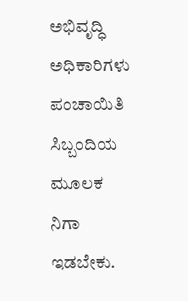ಅಭಿವೃದ್ಧಿ ಅಧಿಕಾರಿಗಳು ಪಂಚಾಯಿತಿ ಸಿಬ್ಬಂದಿಯ ಮೂಲಕ ನಿಗಾ ಇಡಬೇಕು.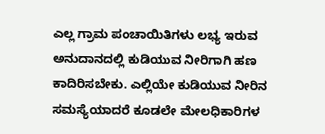ಎಲ್ಲ ಗ್ರಾಮ ಪಂಚಾಯಿತಿಗಳು ಲಭ್ಯ ಇರುವ ಅನುದಾನದಲ್ಲಿ ಕುಡಿಯುವ ನೀರಿಗಾಗಿ ಹಣ ಕಾದಿರಿಸಬೇಕು. ಎಲ್ಲಿಯೇ ಕುಡಿಯುವ ನೀರಿನ ಸಮಸ್ಯೆಯಾದರೆ ಕೂಡಲೇ ಮೇಲಧಿಕಾರಿಗಳ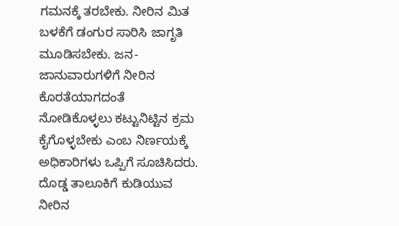ಗಮನಕ್ಕೆ ತರಬೇಕು. ನೀರಿನ ಮಿತ ಬಳಕೆಗೆ ಡಂಗುರ ಸಾರಿಸಿ ಜಾಗೃತಿ ಮೂಡಿಸಬೇಕು. ಜನ-ಜಾನುವಾರುಗಳಿಗೆ ನೀರಿನ ಕೊರತೆಯಾಗದಂತೆ ನೋಡಿಕೊಳ್ಳಲು ಕಟ್ಟುನಿಟ್ಟಿನ ಕ್ರಮ ಕೈಗೊಳ್ಳಬೇಕು ಎಂಬ ನಿರ್ಣಯಕ್ಕೆ ಅಧಿಕಾರಿಗಳು ಒಪ್ಪಿಗೆ ಸೂಚಿಸಿದರು.
ದೊಡ್ಡ ತಾಲೂಕಿಗೆ ಕುಡಿಯುವ ನೀರಿನ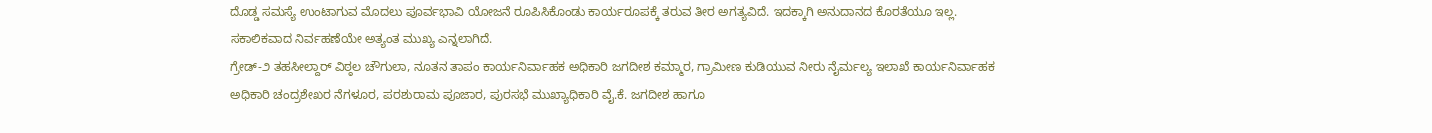ದೊಡ್ಡ ಸಮಸ್ಯೆ ಉಂಟಾಗುವ ಮೊದಲು ಪೂರ್ವಭಾವಿ ಯೋಜನೆ ರೂಪಿಸಿಕೊಂಡು ಕಾರ್ಯರೂಪಕ್ಕೆ ತರುವ ತೀರ ಅಗತ್ಯವಿದೆ. ಇದಕ್ಕಾಗಿ ಅನುದಾನದ ಕೊರತೆಯೂ ಇಲ್ಲ. ಸಕಾಲಿಕವಾದ ನಿರ್ವಹಣೆಯೇ ಅತ್ಯಂತ ಮುಖ್ಯ ಎನ್ನಲಾಗಿದೆ.
ಗ್ರೇಡ್-೨ ತಹಸೀಲ್ದಾರ್ ವಿಠ್ಠಲ ಚೌಗುಲಾ, ನೂತನ ತಾಪಂ ಕಾರ್ಯನಿರ್ವಾಹಕ ಅಧಿಕಾರಿ ಜಗದೀಶ ಕಮ್ಮಾರ, ಗ್ರಾಮೀಣ ಕುಡಿಯುವ ನೀರು ನೈರ್ಮಲ್ಯ ಇಲಾಖೆ ಕಾರ್ಯನಿರ್ವಾಹಕ ಅಧಿಕಾರಿ ಚಂದ್ರಶೇಖರ ನೆಗಳೂರ, ಪರಶುರಾಮ ಪೂಜಾರ, ಪುರಸಭೆ ಮುಖ್ಯಾಧಿಕಾರಿ ವೈ.ಕೆ. ಜಗದೀಶ ಹಾಗೂ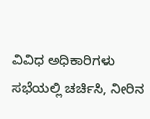ವಿವಿಧ ಅಧಿಕಾರಿಗಳು ಸಭೆಯಲ್ಲಿ ಚರ್ಚಿಸಿ, ನೀರಿನ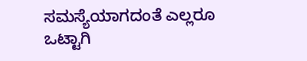ಸಮಸ್ಯೆಯಾಗದಂತೆ ಎಲ್ಲರೂ ಒಟ್ಟಾಗಿ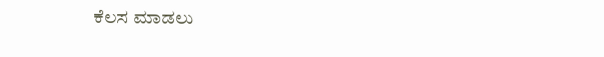ಕೆಲಸ ಮಾಡಲು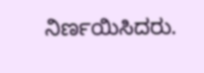ನಿರ್ಣಯಿಸಿದರು.